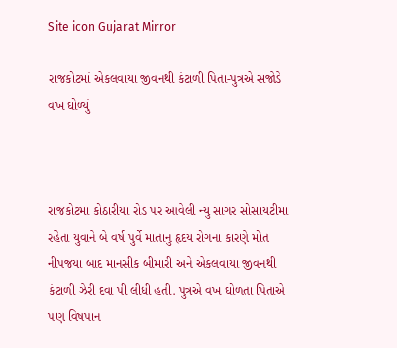Site icon Gujarat Mirror

રાજકોટમાં એકલવાયા જીવનથી કંટાળી પિતા-પુત્રએ સજોડે વખ ઘોળ્યું



રાજકોટમા કોઠારીયા રોડ પર આવેલી ન્યુ સાગર સોસાયટીમા રહેતા યુવાને બે વર્ષ પુર્વે માતાનુ હૃદય રોગના કારણે મોત નીપજયા બાદ માનસીક બીમારી અને એકલવાયા જીવનથી કંટાળી ઝેરી દવા પી લીધી હતી. પુત્રએ વખ ઘોળતા પિતાએ પણ વિષપાન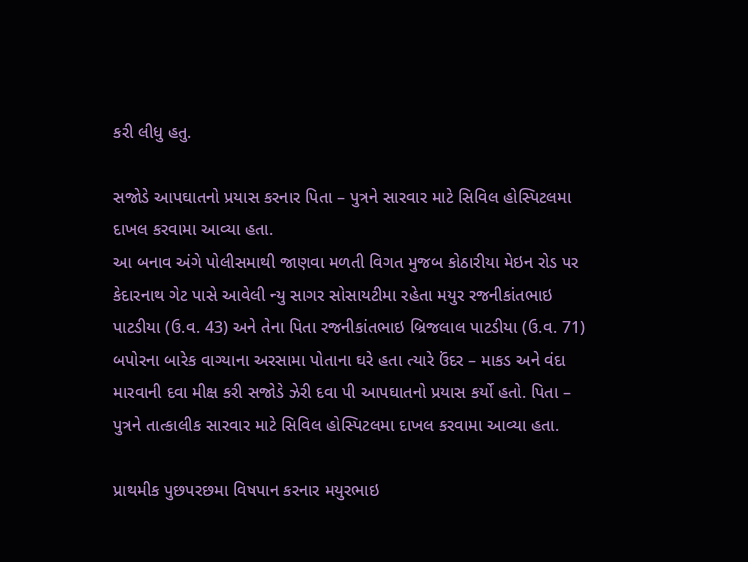કરી લીધુ હતુ.

સજોડે આપઘાતનો પ્રયાસ કરનાર પિતા – પુત્રને સારવાર માટે સિવિલ હોસ્પિટલમા દાખલ કરવામા આવ્યા હતા.
આ બનાવ અંગે પોલીસમાથી જાણવા મળતી વિગત મુજબ કોઠારીયા મેઇન રોડ પર કેદારનાથ ગેટ પાસે આવેલી ન્યુ સાગર સોસાયટીમા રહેતા મયુર રજનીકાંતભાઇ પાટડીયા (ઉ.વ. 43) અને તેના પિતા રજનીકાંતભાઇ બ્રિજલાલ પાટડીયા (ઉ.વ. 71) બપોરના બારેક વાગ્યાના અરસામા પોતાના ઘરે હતા ત્યારે ઉંદર – માકડ અને વંદા મારવાની દવા મીક્ષ કરી સજોડે ઝેરી દવા પી આપઘાતનો પ્રયાસ કર્યો હતો. પિતા – પુત્રને તાત્કાલીક સારવાર માટે સિવિલ હોસ્પિટલમા દાખલ કરવામા આવ્યા હતા.

પ્રાથમીક પુછપરછમા વિષપાન કરનાર મયુરભાઇ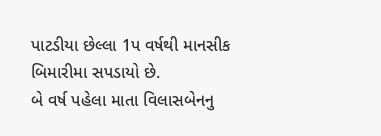પાટડીયા છેલ્લા 1પ વર્ષથી માનસીક બિમારીમા સપડાયો છે.
બે વર્ષ પહેલા માતા વિલાસબેનનુ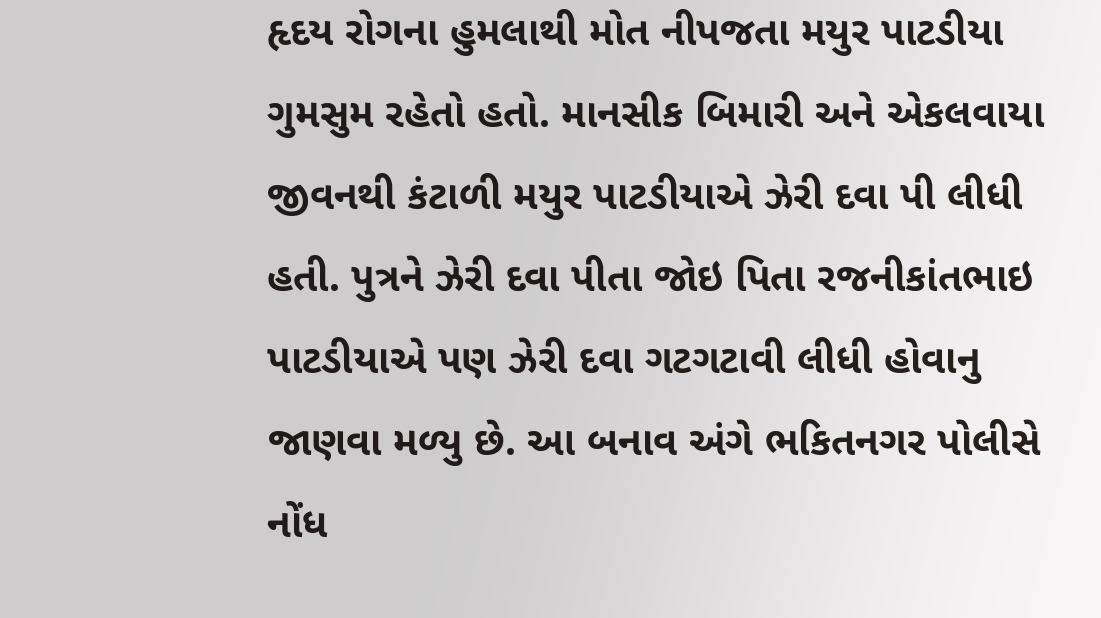હૃદય રોગના હુમલાથી મોત નીપજતા મયુર પાટડીયા ગુમસુમ રહેતો હતો. માનસીક બિમારી અને એકલવાયા જીવનથી કંટાળી મયુર પાટડીયાએ ઝેરી દવા પી લીધી હતી. પુત્રને ઝેરી દવા પીતા જોઇ પિતા રજનીકાંતભાઇ પાટડીયાએ પણ ઝેરી દવા ગટગટાવી લીધી હોવાનુ જાણવા મળ્યુ છે. આ બનાવ અંગે ભકિતનગર પોલીસે નોંધ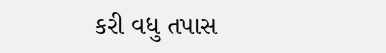કરી વધુ તપાસ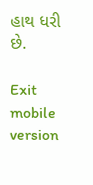હાથ ધરી છે.

Exit mobile version